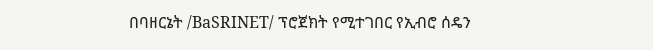በባዘርኔት /BaSRINET/ ፕሮጀክት የሚተገበር የኢብሮ ሰዴን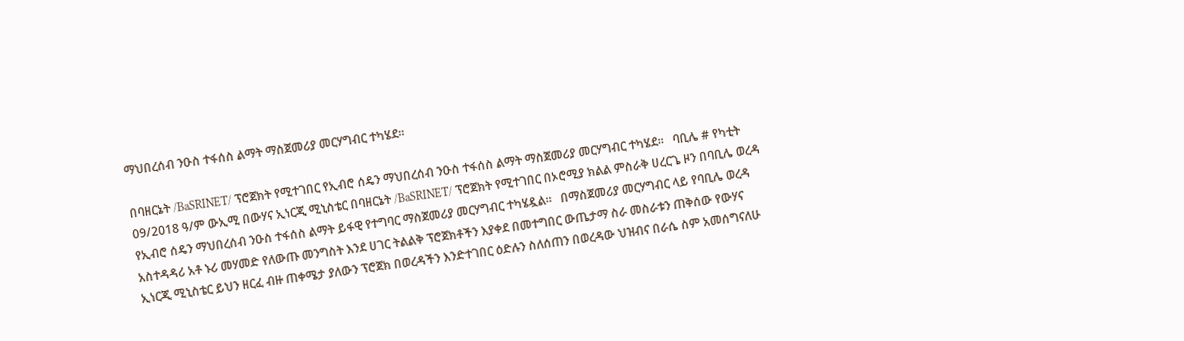ማህበረሰብ ንዑስ ተፋሰስ ልማት ማስጀመሪያ መርሃግብር ተካሄደ።

በባዘርኔት /BaSRINET/ ፕሮጀክት የሚተገበር የኢብሮ ሰዴን ማህበረሰብ ንዑስ ተፋሰስ ልማት ማስጀመሪያ መርሃግብር ተካሄደ።   ባቢሌ # የካቲት 09/2018 ዓ/ም ውኢሚ በውሃና ኢነርጂ ሚኒስቴር በባዘርኔት /BaSRINET/ ፕሮጀክት የሚተገበር በኦሮሚያ ክልል ምስራቅ ሀረርጌ ዞን በባቢሌ ወረዳ የኢብሮ ሰዴን ማህበረሰብ ንዑስ ተፋሰስ ልማት ይፋዊ የተግባር ማስጀመሪያ መርሃግብር ተካሄዷል።   በማስጀመሪያ መርሃግብር ላይ የባቢሌ ወረዳ አስተዳዳሪ አቶ ኑሪ መሃመድ የለውጡ መንግስት እንደ ሀገር ትልልቅ ፕሮጀክቶችን እያቀደ በመተግበር ውጤታማ ስራ መስራቱን ጠቅሰው የውሃና ኢነርጂ ሚኒስቴር ይህን ዘርፈ ብዙ ጠቀሜታ ያለውን ፕሮጀክ በወረዳችን እንድተገበር ዕድሉን ስለሰጠን በወረዳው ህዝብና በራሴ ስም አመሰግናለሁ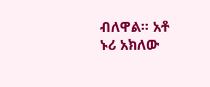ብለዋል። አቶ ኑሪ አክለው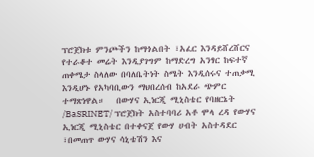ፕሮጀክቱ ምንጮችን ከማጎልበት ፣አፈር እንዳይሸረሸርና የተራቆተ መሬት እንዲያገግም ከማድረግ አንፃር ከፍተኛ ጠቀሜታ ስላለው በባለቤትነት ስሜት እንዲሰሩና ተጠቃሚ እንዲሆኑ የአካባቢውን ማህበረሰብ ከአደራ ጭምር ተማጽነዋል።   በውሃና ኢነርጂ ሚኒስቴር የባዘርኔት /BaSRINET/ ፕሮጀክት አስተባባሪ አቶ ሞላ ረዳ የውሃና ኢነርጂ ሚኒስቴር በተቀናጀ የውሃ ሀብት አስተዳደር ፣በመጠጥ ውሃና ሳኒቴሽን እና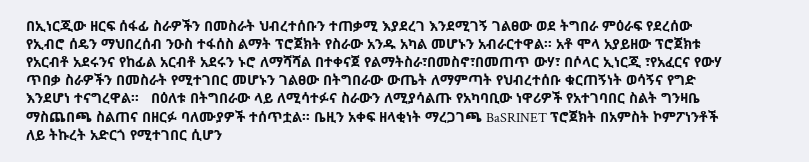በኢነርጂው ዘርፍ ሰፋፊ ስራዎችን በመስራት ህብረተሰቡን ተጠቃሚ እያደረገ እንደሚገኝ ገልፀው ወደ ትግበራ ምዕራፍ የደረሰው የኢብሮ ሰዴን ማህበረሰብ ንዑስ ተፋሰስ ልማት ፕሮጀክት የስራው አንዱ አካል መሆኑን አብራርተዋል። አቶ ሞላ አያይዘው ፕሮጀክቱ የአርብቶ አደሩንና የከፊል አርብቶ አደሩን ኑሮ ለማሻሻል በተቀናጀ የልማትስራ፣በመስኖ፣በመጠጥ ውሃ፣ በሶላር ኢነርጂ ፣የአፈርና የውሃ ጥበቃ ስራዎችን በመስራት የሚተገበር መሆኑን ገልፀው በትግበራው ውጤት ለማምጣት የህብረተሰቡ ቁርጠኝነት ወሳኝና የግድ እንደሆነ ተናግረዋል።   በዕለቱ በትግበራው ላይ ለሚሳተፉና ስራውን ለሚያሳልጡ የአካባቢው ነዋሪዎች የአተገባበር ስልት ግንዛቤ ማስጨበጫ ስልጠና በዘርፉ ባለሙያዎች ተሰጥቷል። ቤዚን አቀፍ ዘላቂነት ማረጋገጫ BaSRINET ፕሮጀክት በአምስት ኮምፖነንቶች ለይ ትኩረት አድርጎ የሚተገበር ሲሆን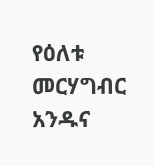የዕለቱ መርሃግብር አንዱና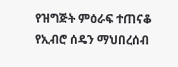የዝግጅት ምዕራፍ ተጠናቆ የኢብሮ ሰዴን ማህበረሰብ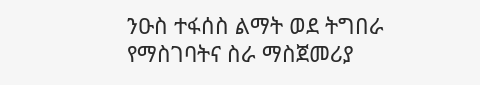ንዑስ ተፋሰስ ልማት ወደ ትግበራ የማስገባትና ስራ ማስጀመሪያ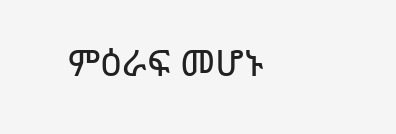ምዕራፍ መሆኑ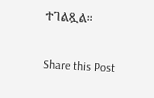ተገልጿል።

Share this Post